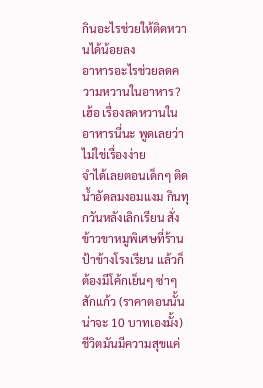กินอะไรช่วยให้ติดหวานได้น้อยลง
อาหารอะไรช่วยลดความหวานในอาหาร?
เฮ้อ เรื่องลดหวานในอาหารนี่นะ พูดเลยว่าไม่ใช่เรื่องง่าย
จำได้เลยตอนเด็กๆ ติดน้ำอัดลมงอมแงม กินทุกวันหลังเลิกเรียน สั่งข้าวขาหมูพิเศษที่ร้านป้าข้างโรงเรียน แล้วก็ต้องมีโค้กเย็นๆ ซ่าๆ สักแก้ว (ราคาตอนนั้นน่าจะ 10 บาทเองมั้ง) ชีวิตมันมีความสุขแค่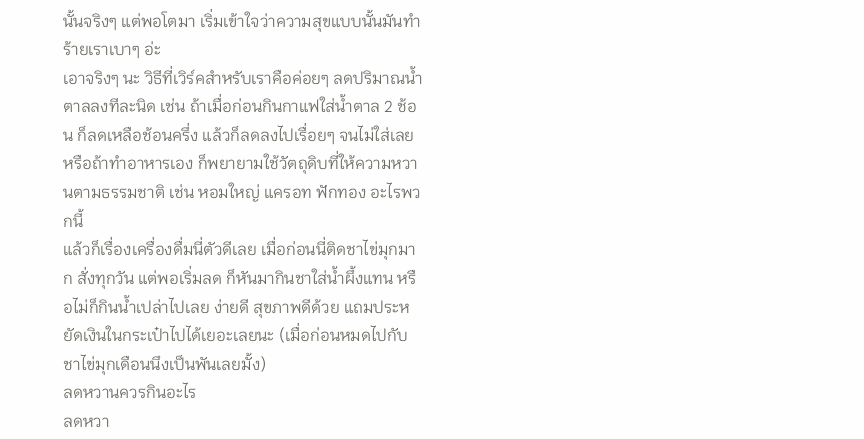นั้นจริงๆ แต่พอโตมา เริ่มเข้าใจว่าความสุขแบบนั้นมันทำร้ายเราเบาๆ อ่ะ
เอาจริงๆ นะ วิธีที่เวิร์คสำหรับเราคือค่อยๆ ลดปริมาณน้ำตาลลงทีละนิด เช่น ถ้าเมื่อก่อนกินกาแฟใส่น้ำตาล 2 ช้อน ก็ลดเหลือช้อนครึ่ง แล้วก็ลดลงไปเรื่อยๆ จนไม่ใส่เลย หรือถ้าทำอาหารเอง ก็พยายามใช้วัตถุดิบที่ให้ความหวานตามธรรมชาติ เช่น หอมใหญ่ แครอท ฟักทอง อะไรพวกนี้
แล้วก็เรื่องเครื่องดื่มนี่ตัวดีเลย เมื่อก่อนนี่ติดชาไข่มุกมาก สั่งทุกวัน แต่พอเริ่มลด ก็หันมากินชาใส่น้ำผึ้งแทน หรือไม่ก็กินน้ำเปล่าไปเลย ง่ายดี สุขภาพดีด้วย แถมประหยัดเงินในกระเป๋าไปได้เยอะเลยนะ (เมื่อก่อนหมดไปกับชาไข่มุกเดือนนึงเป็นพันเลยมั้ง)
ลดหวานควรกินอะไร
ลดหวา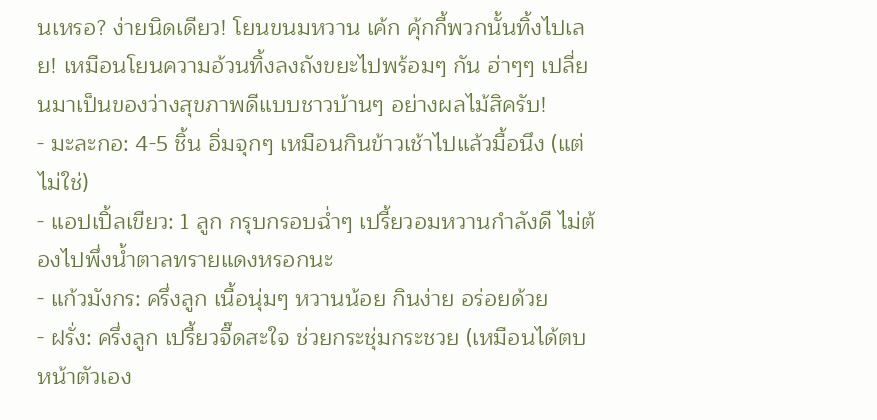นเหรอ? ง่ายนิดเดียว! โยนขนมหวาน เค้ก คุ้กกี้พวกนั้นทิ้งไปเลย! เหมือนโยนความอ้วนทิ้งลงถังขยะไปพร้อมๆ กัน ฮ่าๆๆ เปลี่ยนมาเป็นของว่างสุขภาพดีแบบชาวบ้านๆ อย่างผลไม้สิครับ!
- มะละกอ: 4-5 ชิ้น อิ่มจุกๆ เหมือนกินข้าวเช้าไปแล้วมื้อนึง (แต่ไม่ใช่)
- แอปเปิ้ลเขียว: 1 ลูก กรุบกรอบฉ่ำๆ เปรี้ยวอมหวานกำลังดี ไม่ต้องไปพึ่งน้ำตาลทรายแดงหรอกนะ
- แก้วมังกร: ครึ่งลูก เนื้อนุ่มๆ หวานน้อย กินง่าย อร่อยด้วย
- ฝรั่ง: ครึ่งลูก เปรี้ยวจี๊ดสะใจ ช่วยกระชุ่มกระชวย (เหมือนได้ตบหน้าตัวเอง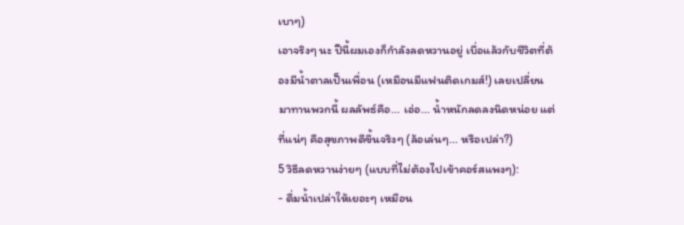เบาๆ)
เอาจริงๆ นะ ปีนี้ผมเองก็กำลังลดหวานอยู่ เบื่อแล้วกับชีวิตที่ต้องมีน้ำตาลเป็นเพื่อน (เหมือนมีแฟนติดเกมส์!) เลยเปลี่ยนมาทานพวกนี้ ผลลัพธ์คือ... เอ่อ... น้ำหนักลดลงนิดหน่อย แต่ที่แน่ๆ คือสุขภาพดีขึ้นจริงๆ (ล้อเล่นๆ... หรือเปล่า?)
5 วิธีลดหวานง่ายๆ (แบบที่ไม่ต้องไปเข้าคอร์สแพงๆ):
- ดื่มน้ำเปล่าให้เยอะๆ เหมือน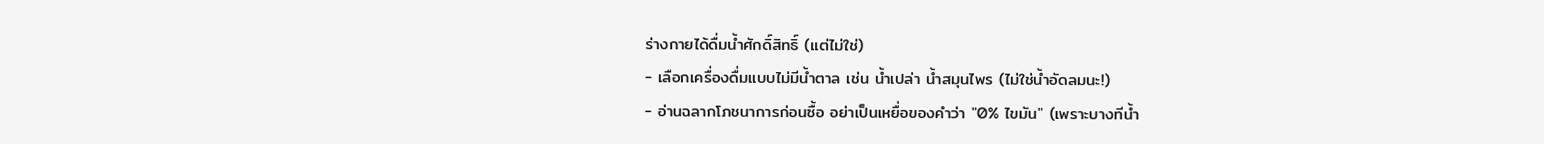ร่างกายได้ดื่มน้ำศักดิ์สิทธิ์ (แต่ไม่ใช่)
- เลือกเครื่องดื่มแบบไม่มีน้ำตาล เช่น น้ำเปล่า น้ำสมุนไพร (ไม่ใช่น้ำอัดลมนะ!)
- อ่านฉลากโภชนาการก่อนซื้อ อย่าเป็นเหยื่อของคำว่า "0% ไขมัน" (เพราะบางทีน้ำ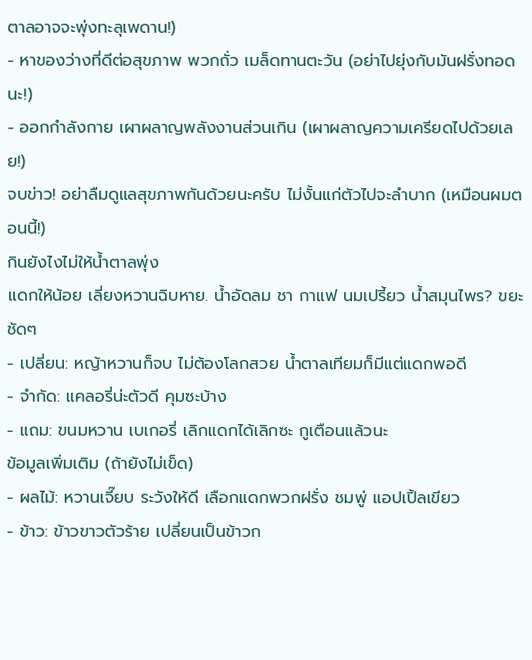ตาลอาจจะพุ่งทะลุเพดาน!)
- หาของว่างที่ดีต่อสุขภาพ พวกถั่ว เมล็ดทานตะวัน (อย่าไปยุ่งกับมันฝรั่งทอดนะ!)
- ออกกำลังกาย เผาผลาญพลังงานส่วนเกิน (เผาผลาญความเครียดไปด้วยเลย!)
จบข่าว! อย่าลืมดูแลสุขภาพกันด้วยนะครับ ไม่งั้นแก่ตัวไปจะลำบาก (เหมือนผมตอนนี้!)
กินยังไงไม่ให้น้ำตาลพุ่ง
แดกให้น้อย เลี่ยงหวานฉิบหาย. น้ำอัดลม ชา กาแฟ นมเปรี้ยว น้ำสมุนไพร? ขยะชัดๆ
- เปลี่ยน: หญ้าหวานก็จบ ไม่ต้องโลกสวย น้ำตาลเทียมก็มีแต่แดกพอดี
- จำกัด: แคลอรี่น่ะตัวดี คุมซะบ้าง
- แถม: ขนมหวาน เบเกอรี่ เลิกแดกได้เลิกซะ กูเตือนแล้วนะ
ข้อมูลเพิ่มเติม (ถ้ายังไม่เข็ด)
- ผลไม้: หวานเจี๊ยบ ระวังให้ดี เลือกแดกพวกฝรั่ง ชมพู่ แอปเปิ้ลเขียว
- ข้าว: ข้าวขาวตัวร้าย เปลี่ยนเป็นข้าวก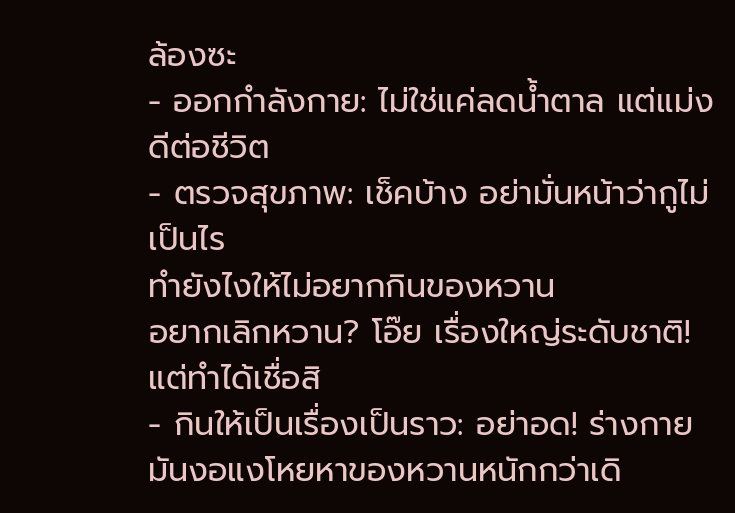ล้องซะ
- ออกกำลังกาย: ไม่ใช่แค่ลดน้ำตาล แต่แม่งดีต่อชีวิต
- ตรวจสุขภาพ: เช็คบ้าง อย่ามั่นหน้าว่ากูไม่เป็นไร
ทำยังไงให้ไม่อยากกินของหวาน
อยากเลิกหวาน? โอ๊ย เรื่องใหญ่ระดับชาติ! แต่ทำได้เชื่อสิ
- กินให้เป็นเรื่องเป็นราว: อย่าอด! ร่างกายมันงอแงโหยหาของหวานหนักกว่าเดิ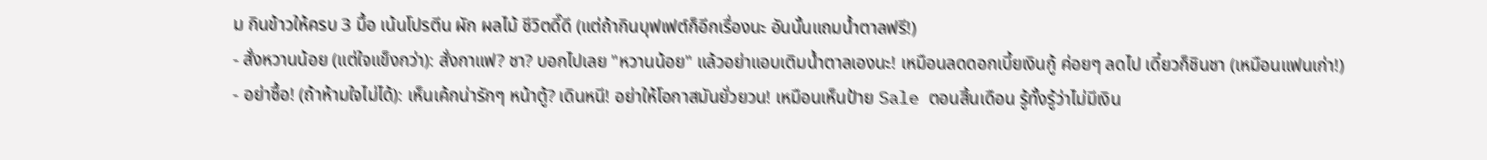ม กินข้าวให้ครบ 3 มื้อ เน้นโปรตีน ผัก ผลไม้ ชีวิตดี๊ดี (แต่ถ้ากินบุฟเฟต์ก็อีกเรื่องนะ อันนั้นแถมน้ำตาลฟรี!)
- สั่งหวานน้อย (แต่ใจแข็งกว่า): สั่งกาแฟ? ชา? บอกไปเลย "หวานน้อย" แล้วอย่าแอบเติมน้ำตาลเองนะ! เหมือนลดดอกเบี้ยเงินกู้ ค่อยๆ ลดไป เดี๋ยวก็ชินชา (เหมือนแฟนเก่า!)
- อย่าซื้อ! (ถ้าห้ามใจไม่ได้): เห็นเค้กน่ารักๆ หน้าตู้? เดินหนี! อย่าให้โอกาสมันยั่วยวน! เหมือนเห็นป้าย Sale ตอนสิ้นเดือน รู้ทั้งรู้ว่าไม่มีเงิน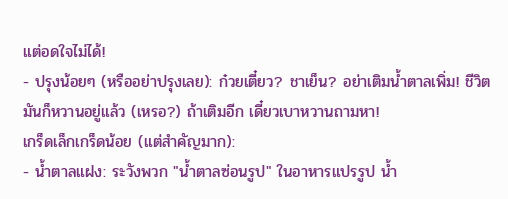แต่อดใจไม่ได้!
- ปรุงน้อยๆ (หรืออย่าปรุงเลย): ก๋วยเตี๋ยว? ชาเย็น? อย่าเติมน้ำตาลเพิ่ม! ชีวิตมันก็หวานอยู่แล้ว (เหรอ?) ถ้าเติมอีก เดี๋ยวเบาหวานถามหา!
เกร็ดเล็กเกร็ดน้อย (แต่สำคัญมาก):
- น้ำตาลแฝง: ระวังพวก "น้ำตาลซ่อนรูป" ในอาหารแปรรูป น้ำ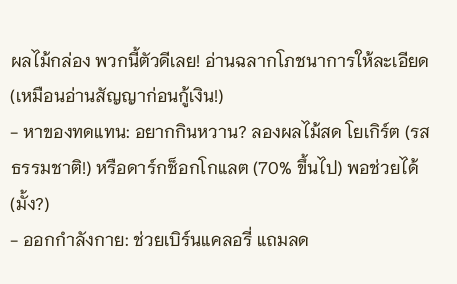ผลไม้กล่อง พวกนี้ตัวดีเลย! อ่านฉลากโภชนาการให้ละเอียด (เหมือนอ่านสัญญาก่อนกู้เงิน!)
- หาของทดแทน: อยากกินหวาน? ลองผลไม้สด โยเกิร์ต (รสธรรมชาติ!) หรือดาร์กช็อกโกแลต (70% ขึ้นไป) พอช่วยได้ (มั้ง?)
- ออกกำลังกาย: ช่วยเบิร์นแคลอรี่ แถมลด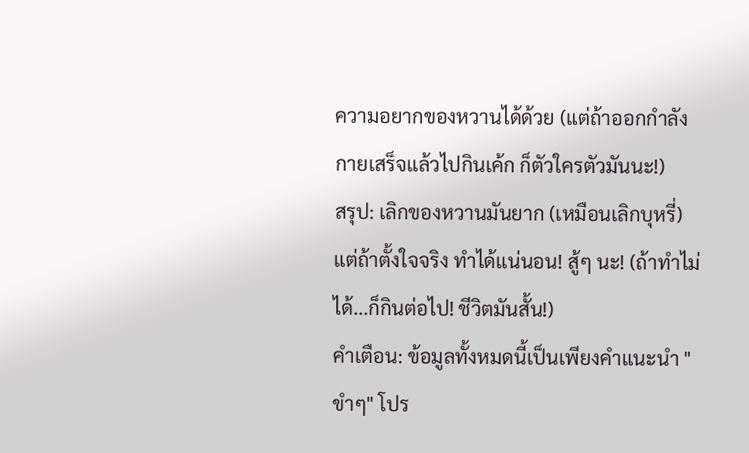ความอยากของหวานได้ด้วย (แต่ถ้าออกกำลังกายเสร็จแล้วไปกินเค้ก ก็ตัวใครตัวมันนะ!)
สรุป: เลิกของหวานมันยาก (เหมือนเลิกบุหรี่) แต่ถ้าตั้งใจจริง ทำได้แน่นอน! สู้ๆ นะ! (ถ้าทำไม่ได้...ก็กินต่อไป! ชีวิตมันสั้น!)
คำเตือน: ข้อมูลทั้งหมดนี้เป็นเพียงคำแนะนำ "ขำๆ" โปร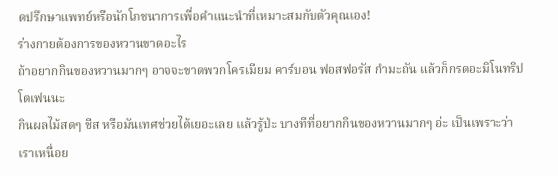ดปรึกษาแพทย์หรือนักโภชนาการเพื่อคำแนะนำที่เหมาะสมกับตัวคุณเอง!
ร่างกายต้องการของหวานขาดอะไร
ถ้าอยากกินของหวานมากๆ อาจจะขาดพวกโครเมียม คาร์บอน ฟอสฟอรัส กำมะถัน แล้วก็กรดอะมิโนทริปโตเฟนนะ
กินผลไม้สดๆ ชีส หรือมันเทศช่วยได้เยอะเลย เเล้วรู้ป่ะ บางทีที่อยากกินของหวานมากๆ อ่ะ เป็นเพราะว่าเราเหนื่อย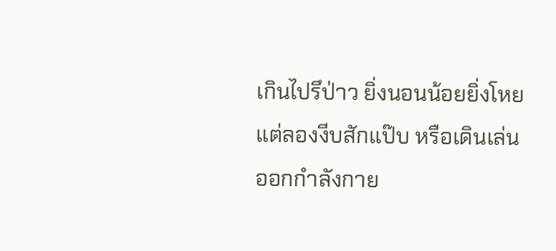เกินไปรึป่าว ยิ่งนอนน้อยยิ่งโหย แต่ลองงีบสักแป๊บ หรือเดินเล่นออกกำลังกาย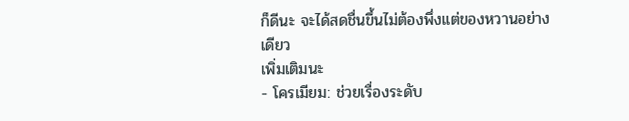ก็ดีนะ จะได้สดชื่นขึ้นไม่ต้องพึ่งเเต่ของหวานอย่างเดียว
เพิ่มเติมนะ
- โครเมียม: ช่วยเรื่องระดับ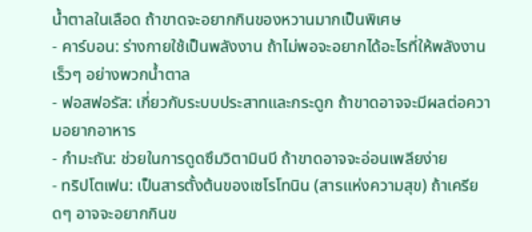น้ำตาลในเลือด ถ้าขาดจะอยากกินของหวานมากเป็นพิเศษ
- คาร์บอน: ร่างกายใช้เป็นพลังงาน ถ้าไม่พอจะอยากได้อะไรที่ให้พลังงานเร็วๆ อย่างพวกน้ำตาล
- ฟอสฟอรัส: เกี่ยวกับระบบประสาทและกระดูก ถ้าขาดอาจจะมีผลต่อความอยากอาหาร
- กำมะถัน: ช่วยในการดูดซึมวิตามินบี ถ้าขาดอาจจะอ่อนเพลียง่าย
- ทริปโตเฟน: เป็นสารตั้งต้นของเซโรโทนิน (สารแห่งความสุข) ถ้าเครียดๆ อาจจะอยากกินข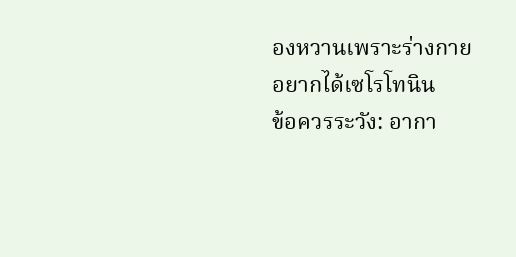องหวานเพราะร่างกายอยากได้เซโรโทนิน
ข้อควรระวัง: อากา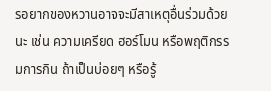รอยากของหวานอาจจะมีสาเหตุอื่นร่วมด้วยนะ เช่น ความเครียด ฮอร์โมน หรือพฤติกรรมการกิน ถ้าเป็นบ่อยๆ หรือรู้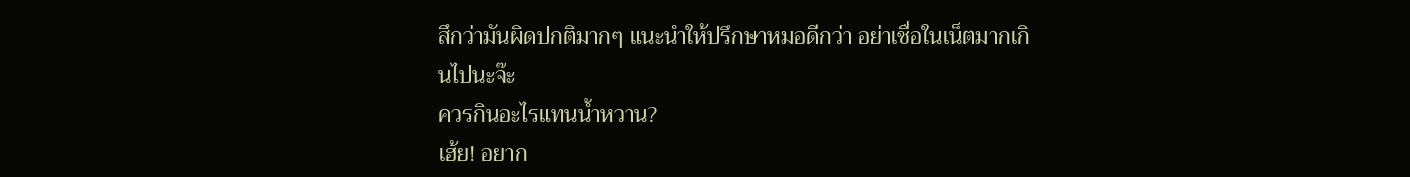สึกว่ามันผิดปกติมากๆ แนะนำให้ปรึกษาหมอดีกว่า อย่าเชื่อในเน็ตมากเกินไปนะจ๊ะ
ควรกินอะไรแทนน้ำหวาน?
เฮ้ย! อยาก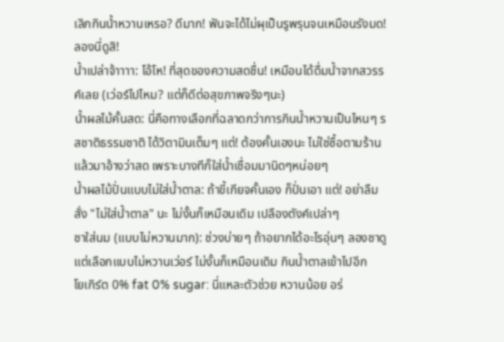เลิกกินน้ำหวานเหรอ? ดีมาก! ฟันจะได้ไม่ผุเป็นรูพรุนจนเหมือนรังมด! ลองนี่ดูสิ!
น้ำเปล่าจ้าาาา: โอ้โห! ที่สุดของความสดชื่น! เหมือนได้ดื่มน้ำจากสวรรค์เลย (เว่อร์ไปไหม? แต่ก็ดีต่อสุขภาพจริงๆนะ)
น้ำผลไม้คั้นสด: นี่คือทางเลือกที่ฉลาดกว่าการกินน้ำหวานเป็นไหนๆ รสชาติธรรมชาติ ได้วิตามินเต็มๆ แต่! ต้องคั้นเองนะ ไม่ใช่ซื้อตามร้านแล้วมาอ้างว่าสด เพราะบางทีก็ใส่น้ำเชื่อมมานิดๆหน่อยๆ
น้ำผลไม้ปั่นแบบไม่ใส่น้ำตาล: ถ้าขี้เกียจคั้นเอง ก็ปั่นเอา แต่! อย่าลืมสั่ง "ไม่ใส่น้ำตาล" นะ ไม่งั้นก็เหมือนเดิม เปลืองตังค์เปล่าๆ
ชาใส่นม (แบบไม่หวานมาก): ช่วงบ่ายๆ ถ้าอยากได้อะไรอุ่นๆ ลองชาดู แต่เลือกแบบไม่หวานเว่อร์ ไม่งั้นก็เหมือนเดิม กินน้ำตาลเข้าไปอีก
โยเกิร์ต 0% fat 0% sugar: นี่แหละตัวช่วย หวานน้อย อร่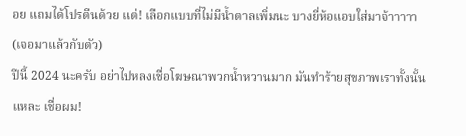อย แถมได้โปรตีนด้วย แต่! เลือกแบบที่ไม่มีน้ำตาลเพิ่มนะ บางยี่ห้อแอบใส่มาจ้าาาาา (เจอมาแล้วกับตัว)
ปีนี้ 2024 นะครับ อย่าไปหลงเชื่อโฆษณาพวกน้ำหวานมาก มันทำร้ายสุขภาพเราทั้งนั้นแหละ เชื่อผม!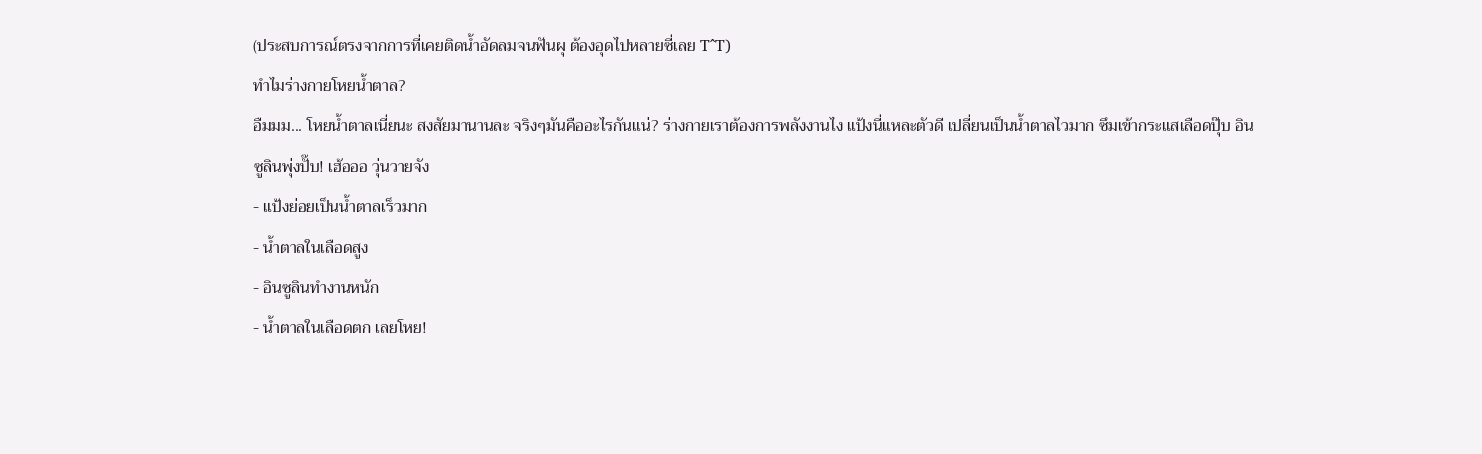(ประสบการณ์ตรงจากการที่เคยติดน้ำอัดลมจนฟันผุ ต้องอุดไปหลายซี่เลย T^T)
ทำไมร่างกายโหยน้ำตาล?
อืมมม... โหยน้ำตาลเนี่ยนะ สงสัยมานานละ จริงๆมันคืออะไรกันแน่? ร่างกายเราต้องการพลังงานไง แป้งนี่แหละตัวดี เปลี่ยนเป็นน้ำตาลไวมาก ซึมเข้ากระแสเลือดปุ๊บ อินซูลินพุ่งปั๊บ! เฮ้อออ วุ่นวายจัง
- แป้งย่อยเป็นน้ำตาลเร็วมาก
- น้ำตาลในเลือดสูง
- อินซูลินทำงานหนัก
- น้ำตาลในเลือดตก เลยโหย!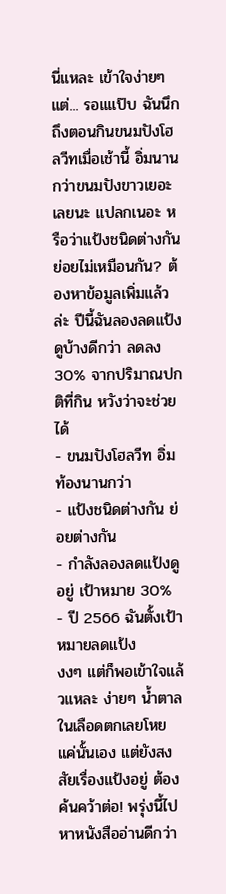นี่แหละ เข้าใจง่ายๆ แต่... รอแแป๊บ ฉันนึกถึงตอนกินขนมปังโฮลวีทเมื่อเช้านี้ อิ่มนานกว่าขนมปังขาวเยอะเลยนะ แปลกเนอะ หรือว่าแป้งชนิดต่างกัน ย่อยไม่เหมือนกัน? ต้องหาข้อมูลเพิ่มแล้วล่ะ ปีนี้ฉันลองลดแป้งดูบ้างดีกว่า ลดลง 30% จากปริมาณปกติที่กิน หวังว่าจะช่วยได้
- ขนมปังโฮลวีท อิ่มท้องนานกว่า
- แป้งชนิดต่างกัน ย่อยต่างกัน
- กำลังลองลดแป้งดูอยู่ เป้าหมาย 30%
- ปี 2566 ฉันตั้งเป้าหมายลดแป้ง
งงๆ แต่ก็พอเข้าใจแล้วแหละ ง่ายๆ น้ำตาลในเลือดตกเลยโหย แค่นั้นเอง แต่ยังสงสัยเรื่องแป้งอยู่ ต้องค้นคว้าต่อ! พรุ่งนี้ไปหาหนังสืออ่านดีกว่า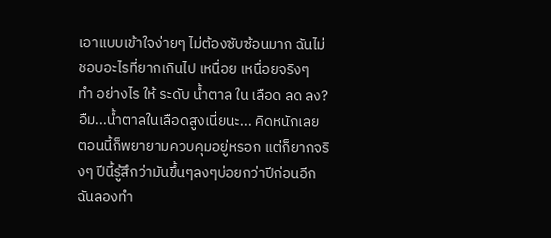เอาแบบเข้าใจง่ายๆ ไม่ต้องซับซ้อนมาก ฉันไม่ชอบอะไรที่ยากเกินไป เหนื่อย เหนื่อยจริงๆ
ทำ อย่างไร ให้ ระดับ น้ำตาล ใน เลือด ลด ลง?
อืม...น้ำตาลในเลือดสูงเนี่ยนะ... คิดหนักเลย
ตอนนี้ก็พยายามควบคุมอยู่หรอก แต่ก็ยากจริงๆ ปีนี้รู้สึกว่ามันขึ้นๆลงๆบ่อยกว่าปีก่อนอีก
ฉันลองทำ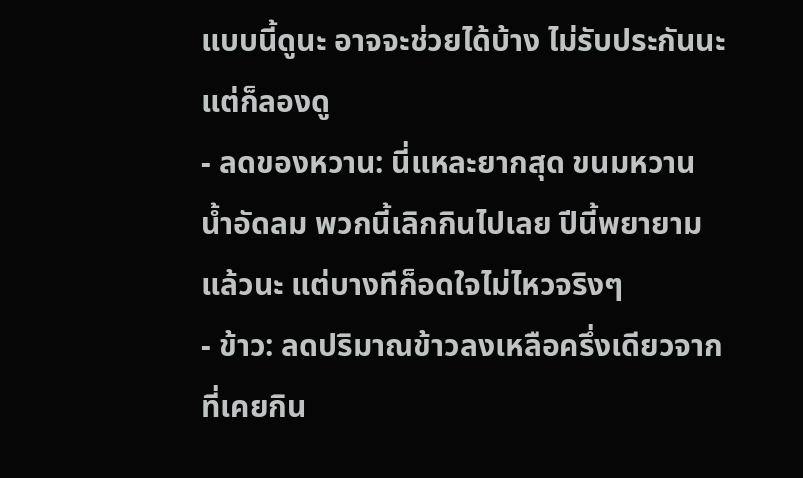แบบนี้ดูนะ อาจจะช่วยได้บ้าง ไม่รับประกันนะ แต่ก็ลองดู
- ลดของหวาน: นี่แหละยากสุด ขนมหวาน น้ำอัดลม พวกนี้เลิกกินไปเลย ปีนี้พยายามแล้วนะ แต่บางทีก็อดใจไม่ไหวจริงๆ
- ข้าว: ลดปริมาณข้าวลงเหลือครึ่งเดียวจากที่เคยกิน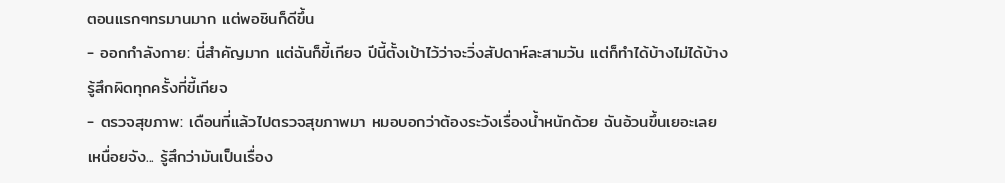ตอนแรกๆทรมานมาก แต่พอชินก็ดีขึ้น
- ออกกำลังกาย: นี่สำคัญมาก แต่ฉันก็ขี้เกียจ ปีนี้ตั้งเป้าไว้ว่าจะวิ่งสัปดาห์ละสามวัน แต่ก็ทำได้บ้างไม่ได้บ้าง รู้สึกผิดทุกครั้งที่ขี้เกียจ
- ตรวจสุขภาพ: เดือนที่แล้วไปตรวจสุขภาพมา หมอบอกว่าต้องระวังเรื่องน้ำหนักด้วย ฉันอ้วนขึ้นเยอะเลย
เหนื่อยจัง... รู้สึกว่ามันเป็นเรื่อง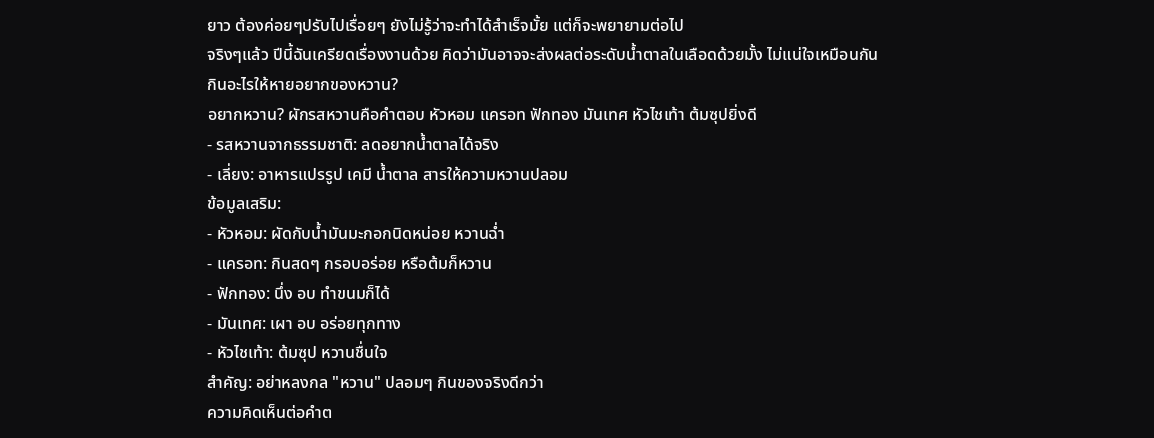ยาว ต้องค่อยๆปรับไปเรื่อยๆ ยังไม่รู้ว่าจะทำได้สำเร็จมั้ย แต่ก็จะพยายามต่อไป
จริงๆแล้ว ปีนี้ฉันเครียดเรื่องงานด้วย คิดว่ามันอาจจะส่งผลต่อระดับน้ำตาลในเลือดด้วยมั้ง ไม่แน่ใจเหมือนกัน
กินอะไรให้หายอยากของหวาน?
อยากหวาน? ผักรสหวานคือคำตอบ หัวหอม แครอท ฟักทอง มันเทศ หัวไชเท้า ต้มซุปยิ่งดี
- รสหวานจากธรรมชาติ: ลดอยากน้ำตาลได้จริง
- เลี่ยง: อาหารแปรรูป เคมี น้ำตาล สารให้ความหวานปลอม
ข้อมูลเสริม:
- หัวหอม: ผัดกับน้ำมันมะกอกนิดหน่อย หวานฉ่ำ
- แครอท: กินสดๆ กรอบอร่อย หรือต้มก็หวาน
- ฟักทอง: นึ่ง อบ ทำขนมก็ได้
- มันเทศ: เผา อบ อร่อยทุกทาง
- หัวไชเท้า: ต้มซุป หวานชื่นใจ
สำคัญ: อย่าหลงกล "หวาน" ปลอมๆ กินของจริงดีกว่า
ความคิดเห็นต่อคำต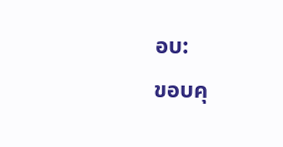อบ:
ขอบคุ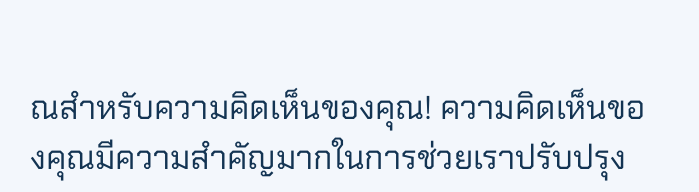ณสำหรับความคิดเห็นของคุณ! ความคิดเห็นของคุณมีความสำคัญมากในการช่วยเราปรับปรุง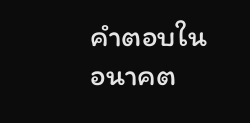คำตอบในอนาคต